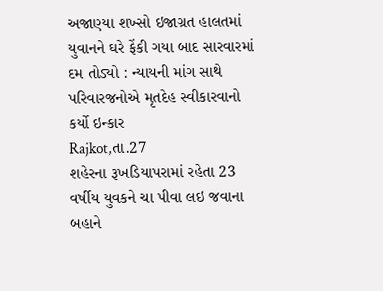અજાણ્યા શખ્સો ઇજાગ્રત હાલતમાં યુવાનને ઘરે ફેંકી ગયા બાદ સારવારમાં દમ તોડ્યો : ન્યાયની માંગ સાથે પરિવારજનોએ મૃતદેહ સ્વીકારવાનો કર્યો ઇન્કાર
Rajkot,તા.27
શહેરના રૂખડિયાપરામાં રહેતા 23 વર્ષીય યુવકને ચા પીવા લઇ જવાના બહાને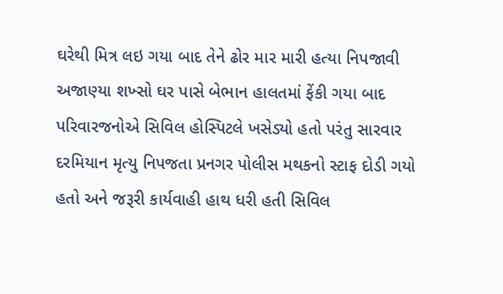ઘરેથી મિત્ર લઇ ગયા બાદ તેને ઢોર માર મારી હત્યા નિપજાવી અજાણ્યા શખ્સો ઘર પાસે બેભાન હાલતમાં ફેંકી ગયા બાદ પરિવારજનોએ સિવિલ હોસ્પિટલે ખસેડ્યો હતો પરંતુ સારવાર દરમિયાન મૃત્યુ નિપજતા પ્રનગર પોલીસ મથકનો સ્ટાફ દોડી ગયો હતો અને જરૂરી કાર્યવાહી હાથ ધરી હતી સિવિલ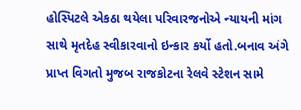હોસ્પિટલે એકઠા થયેલા પરિવારજનોએ ન્યાયની માંગ સાથે મૃતદેહ સ્વીકારવાનો ઇન્કાર કર્યો હતો.બનાવ અંગે પ્રાપ્ત વિગતો મુજબ રાજકોટના રેલવે સ્ટેશન સામે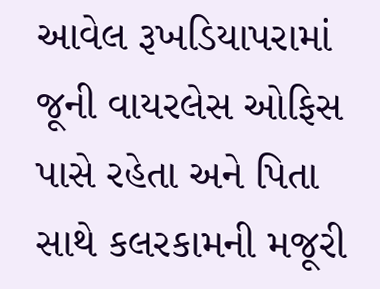આવેલ રૂખડિયાપરામાં જૂની વાયરલેસ ઓફિસ પાસે રહેતા અને પિતા સાથે કલરકામની મજૂરી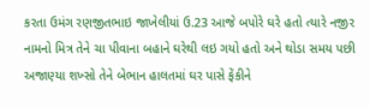કરતા ઉમંગ રણજીતભાઇ જાખેલીયાં ઉ.23 આજે બપોરે ઘરે હતો ત્યારે નજીર નામનો મિત્ર તેને ચા પીવાના બહાને ઘરેથી લઇ ગયો હતો અને થોડા સમય પછી અજાણ્યા શખ્સો તેને બેભાન હાલતમાં ઘર પાસે ફેંકીને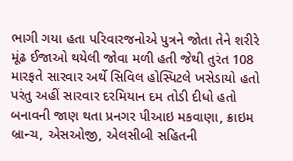ભાગી ગયા હતા પરિવારજનોએ પુત્રને જોતા તેને શરીરે મૂંઢ ઈજાઓ થયેલી જોવા મળી હતી જેથી તુરંત 108 મારફતે સારવાર અર્થે સિવિલ હોસ્પિટલે ખસેડાયો હતો પરંતુ અહીં સારવાર દરમિયાન દમ તોડી દીધો હતો બનાવની જાણ થતા પ્રનગર પીઆઇ મકવાણા, ક્રાઇમ બ્રાન્ચ, એસઓજી, એલસીબી સહિતની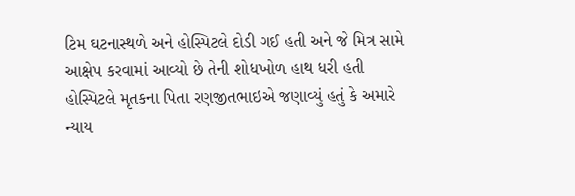ટિમ ઘટનાસ્થળે અને હોસ્પિટલે દોડી ગઈ હતી અને જે મિત્ર સામે આક્ષેપ કરવામાં આવ્યો છે તેની શોધખોળ હાથ ધરી હતી હોસ્પિટલે મૃતકના પિતા રણજીતભાઇએ જણાવ્યું હતું કે અમારે ન્યાય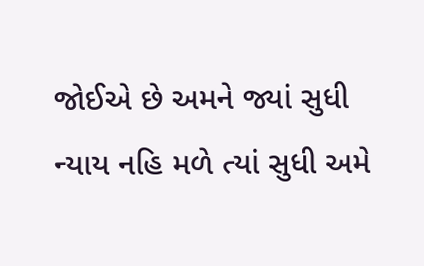જોઈએ છે અમને જ્યાં સુધી ન્યાય નહિ મળે ત્યાં સુધી અમે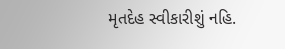મૃતદેહ સ્વીકારીશું નહિ.